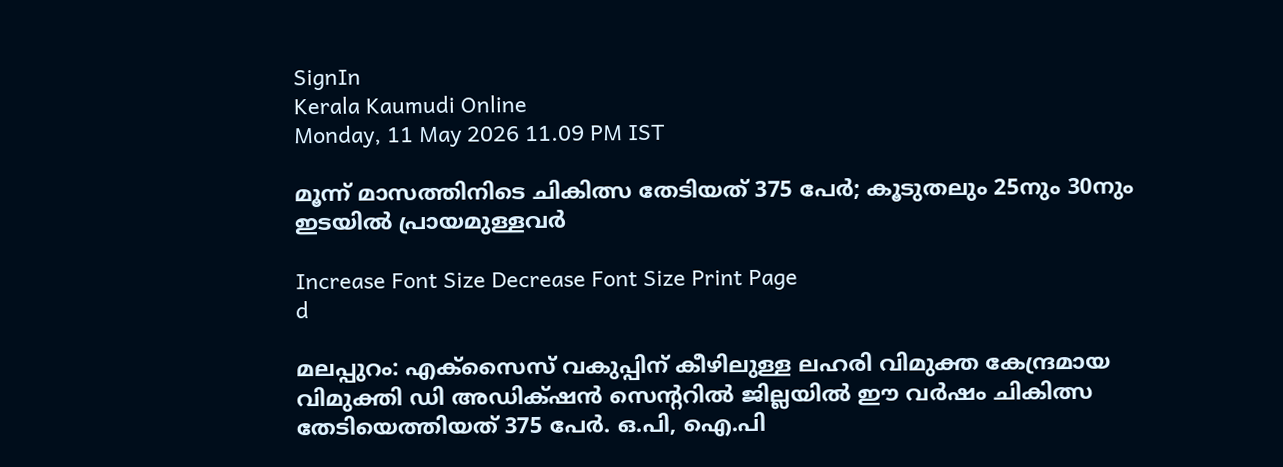SignIn
Kerala Kaumudi Online
Monday, 11 May 2026 11.09 PM IST

മൂന്ന് മാസത്തിനിടെ ചികിത്സ തേടിയത് 375 പേർ; കൂടുതലും 25നും 30നും ഇടയിൽ പ്രായമുള്ളവർ

Increase Font Size Decrease Font Size Print Page
d

മലപ്പുറം: എക്‌സൈസ് വകുപ്പിന് കീഴിലുള്ള ലഹരി വിമുക്ത കേന്ദ്രമായ വിമുക്തി ഡി അഡിക്‌ഷൻ സെന്ററിൽ ജില്ലയിൽ ഈ വർഷം ചികിത്സ തേടിയെത്തിയത് 375 പേർ. ഒ.പി, ഐ.പി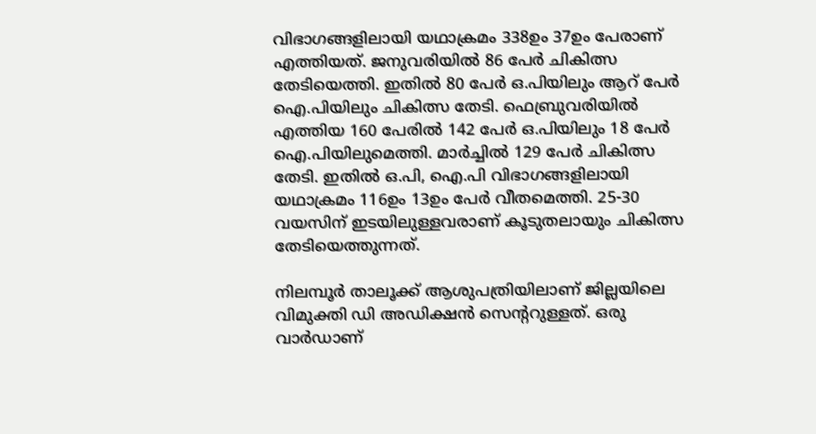വിഭാഗങ്ങളിലായി യഥാക്രമം 338ഉം 37ഉം പേരാണ് എത്തിയത്. ജനുവരിയിൽ 86 പേർ ചികിത്സ തേടിയെത്തി. ഇതിൽ 80 പേർ ഒ.പിയിലും ആറ് പേർ ഐ.പിയിലും ചികിത്സ തേടി. ഫെബ്രുവരിയിൽ എത്തിയ 160 പേരിൽ 142 പേർ ഒ.പിയിലും 18 പേർ ഐ.പിയിലുമെത്തി. മാർച്ചിൽ 129 പേർ ചികിത്സ തേടി. ഇതിൽ ഒ.പി, ഐ.പി വിഭാഗങ്ങളിലായി യഥാക്രമം 116ഉം 13ഉം പേർ വീതമെത്തി. 25-30 വയസിന് ഇടയിലുള്ളവരാണ് കൂടുതലായും ചികിത്സ തേടിയെത്തുന്നത്.

നിലമ്പൂർ താലൂക്ക് ആശുപത്രിയിലാണ് ജില്ലയിലെ വിമുക്തി ഡി അഡിക്ഷൻ സെന്ററുള്ളത്. ഒരു വാർഡാണ്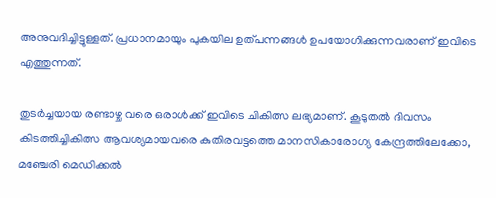അനുവദിച്ചിട്ടുള്ളത്. പ്രധാനമായും പുകയില ഉത്പന്നങ്ങൾ ഉപയോഗിക്കുന്നവരാണ് ഇവിടെ എത്തുന്നത്.

തുടർച്ചയായ രണ്ടാഴ്ച വരെ ഒരാൾക്ക് ഇവിടെ ചികിത്സ ലഭ്യമാണ്. കൂടുതൽ ദിവസം കിടത്തിച്ചികിത്സ ആവശ്യമായവരെ കുതിരവട്ടത്തെ മാനസികാരോഗ്യ കേന്ദ്രത്തിലേക്കോ, മഞ്ചേരി മെഡിക്കൽ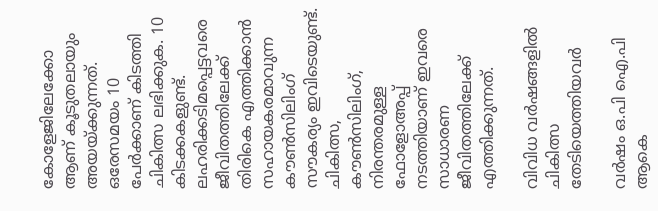കോളേജിലേക്കോ ആണ് കൂടുതലായും അയയ്ക്കുന്നത്. ഒരേസമയം 10 പേർക്കാണ് കിടത്തി ചികിത്സ ലഭിക്കുക. 10 കിടക്കകളുണ്ട്. ലഹരിക്കടിമപ്പെട്ടവരെ ജീവിതത്തിലേക്ക് തിരികെ എത്തിക്കാൻ സഹായകരമാവുന്ന കൗൺസിലിംഗ് സൗകര്യം ഇവിടെയുണ്ട്. ചികിത്സ, കൗൺസിലിംഗ്, നിരന്തരമുള്ള ഫോളോഅപ്പ് നടത്തിയാണ് ഇവരെ സാധാരണ ജീവിതത്തിലേക്ക് എത്തിക്കുന്നത്.

വിവിധ വർഷങ്ങളിൽ ചികിത്സ തേടിയെത്തിയവർ

വർഷം ഒ.പി ഐ.പി ആകെ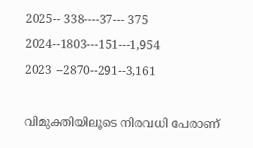2025-- 338----37--- 375
2024--1803---151---1,954
2023 --2870--291--3,161

വിമുക്തിയിലൂടെ നിരവധി പേരാണ്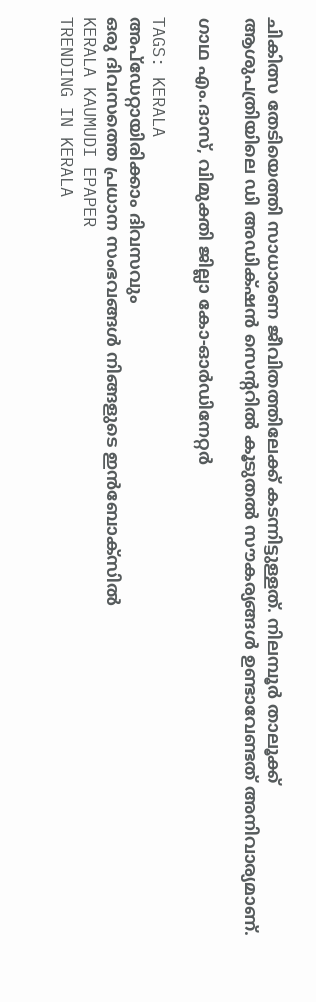ചികിത്സ തേടിയെത്തി സാധാരണ ജീവിതത്തിലേക്ക് കടന്നിട്ടുള്ളത്. നിലമ്പൂർ താലൂക്ക് ആശുപത്രിയിലെ ഡി അഡിക്‌ഷൻ സെന്ററിൽ കൂടുതൽ സൗകര്യങ്ങൾ ഉണ്ടാവേണ്ടത് അനിവാര്യമാണ്.

ഗാഥ എം.ദാസ്‌, വിമുക്തി ജില്ലാ കോ-ഓർഡിനേറ്റർ

TAGS: KERALA
അപ്ഡേറ്റായിരിക്കാം ദിവസവും
ഒരു ദിവസത്തെ പ്രധാന സംഭവങ്ങൾ നിങ്ങളുടെ ഇൻബോക്സിൽ
KERALA KAUMUDI EPAPER
TRENDING IN KERALA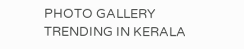PHOTO GALLERY
TRENDING IN KERALA